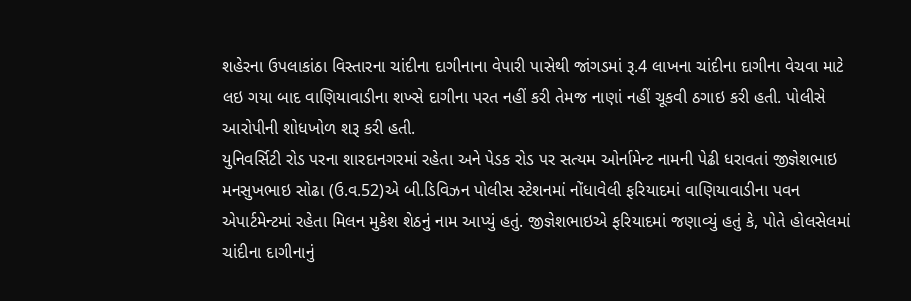શહેરના ઉપલાકાંઠા વિસ્તારના ચાંદીના દાગીનાના વેપારી પાસેથી જાંગડમાં રૂ.4 લાખના ચાંદીના દાગીના વેચવા માટે લઇ ગયા બાદ વાણિયાવાડીના શખ્સે દાગીના પરત નહીં કરી તેમજ નાણાં નહીં ચૂકવી ઠગાઇ કરી હતી. પોલીસે આરોપીની શોધખોળ શરૂ કરી હતી.
યુનિવર્સિટી રોડ પરના શારદાનગરમાં રહેતા અને પેડક રોડ પર સત્યમ ઓર્નામેન્ટ નામની પેઢી ધરાવતાં જીજ્ઞેશભાઇ મનસુખભાઇ સોઢા (ઉ.વ.52)એ બી.ડિવિઝન પોલીસ સ્ટેશનમાં નોંધાવેલી ફરિયાદમાં વાણિયાવાડીના પવન એપાર્ટમેન્ટમાં રહેતા મિલન મુકેશ શેઠનું નામ આપ્યું હતું. જીજ્ઞેશભાઇએ ફરિયાદમાં જણાવ્યું હતું કે, પોતે હોલસેલમાં ચાંદીના દાગીનાનું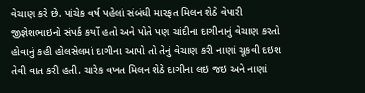વેચાણ કરે છે. પાંચેક વર્ષ પહેલાં સંબંધી મારફત મિલન શેઠે વેપારી જીજ્ઞેશભાઇનો સંપર્ક કર્યો હતો અને પોતે પણ ચાંદીના દાગીનાનું વેચાણ કરતો હોવાનું કહી હોલસેલમાં દાગીના આપો તો તેનું વેચાણ કરી નાણાં ચૂકવી દઇશ તેવી વાત કરી હતી. ચારેક વખત મિલન શેઠે દાગીના લઇ જઇ અને નાણાં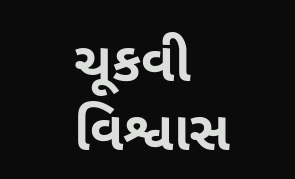ચૂકવી વિશ્વાસ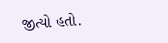જીત્યો હતો.